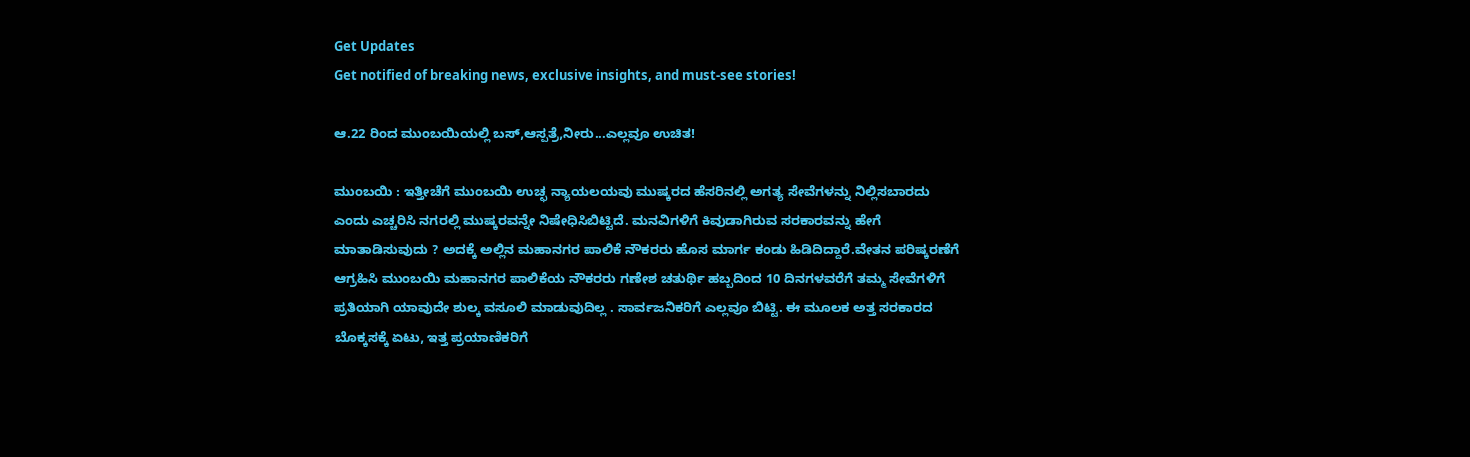Get Updates
Get notified of breaking news, exclusive insights, and must-see stories!

ಆ.22 ರಿಂದ ಮುಂಬಯಿಯಲ್ಲಿ ಬಸ್‌,ಆಸ್ಪತ್ರೆ,ನೀರು...ಎಲ್ಲವೂ ಉಚಿತ!

ಮುಂಬಯಿ : ಇತ್ತೀಚೆಗೆ ಮುಂಬಯಿ ಉಚ್ಛ ನ್ಯಾಯಲಯವು ಮುಷ್ಕರದ ಹೆಸರಿನಲ್ಲಿ ಅಗತ್ಯ ಸೇವೆಗಳನ್ನು ನಿಲ್ಲಿಸಬಾರದು ಎಂದು ಎಚ್ಚರಿಸಿ ನಗರಲ್ಲಿ ಮುಷ್ಕರವನ್ನೇ ನಿಷೇಧಿಸಿಬಿಟ್ಟಿದೆ. ಮನವಿಗಳಿಗೆ ಕಿವುಡಾಗಿರುವ ಸರಕಾರವನ್ನು ಹೇಗೆ ಮಾತಾಡಿಸುವುದು ? ಅದಕ್ಕೆ ಅಲ್ಲಿನ ಮಹಾನಗರ ಪಾಲಿಕೆ ನೌಕರರು ಹೊಸ ಮಾರ್ಗ ಕಂಡು ಹಿಡಿದಿದ್ದಾರೆ.ವೇತನ ಪರಿಷ್ಕರಣೆಗೆ ಆಗ್ರಹಿಸಿ ಮುಂಬಯಿ ಮಹಾನಗರ ಪಾಲಿಕೆಯ ನೌಕರರು ಗಣೇಶ ಚತುರ್ಥಿ ಹಬ್ಬದಿಂದ 10 ದಿನಗಳವರೆಗೆ ತಮ್ಮ ಸೇವೆಗಳಿಗೆ ಪ್ರತಿಯಾಗಿ ಯಾವುದೇ ಶುಲ್ಕ ವಸೂಲಿ ಮಾಡುವುದಿಲ್ಲ . ಸಾರ್ವಜನಿಕರಿಗೆ ಎಲ್ಲವೂ ಬಿಟ್ಟಿ. ಈ ಮೂಲಕ ಅತ್ತ ಸರಕಾರದ ಬೊಕ್ಕಸಕ್ಕೆ ಏಟು, ಇತ್ತ ಪ್ರಯಾಣಿಕರಿಗೆ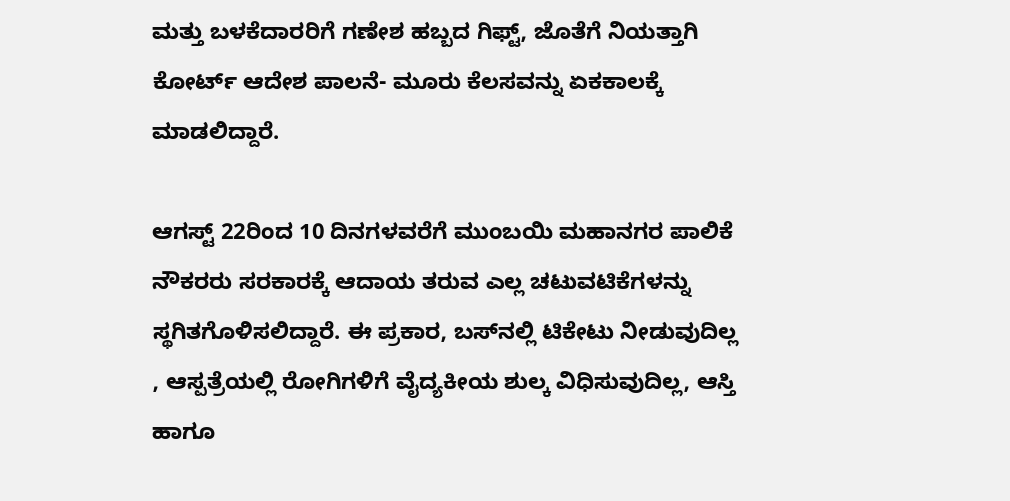ಮತ್ತು ಬಳಕೆದಾರರಿಗೆ ಗಣೇಶ ಹಬ್ಬದ ಗಿಫ್ಟ್‌, ಜೊತೆಗೆ ನಿಯತ್ತಾಗಿ ಕೋರ್ಟ್‌ ಆದೇಶ ಪಾಲನೆ- ಮೂರು ಕೆಲಸವನ್ನು ಏಕಕಾಲಕ್ಕೆ ಮಾಡಲಿದ್ದಾರೆ.

ಆಗಸ್ಟ್‌ 22ರಿಂದ 10 ದಿನಗಳವರೆಗೆ ಮುಂಬಯಿ ಮಹಾನಗರ ಪಾಲಿಕೆ ನೌಕರರು ಸರಕಾರಕ್ಕೆ ಆದಾಯ ತರುವ ಎಲ್ಲ ಚಟುವಟಿಕೆಗಳನ್ನು ಸ್ಥಗಿತಗೊಳಿಸಲಿದ್ದಾರೆ. ಈ ಪ್ರಕಾರ, ಬಸ್‌ನಲ್ಲಿ ಟಿಕೇಟು ನೀಡುವುದಿಲ್ಲ , ಆಸ್ಪತ್ರೆಯಲ್ಲಿ ರೋಗಿಗಳಿಗೆ ವೈದ್ಯಕೀಯ ಶುಲ್ಕ ವಿಧಿಸುವುದಿಲ್ಲ, ಆಸ್ತಿ ಹಾಗೂ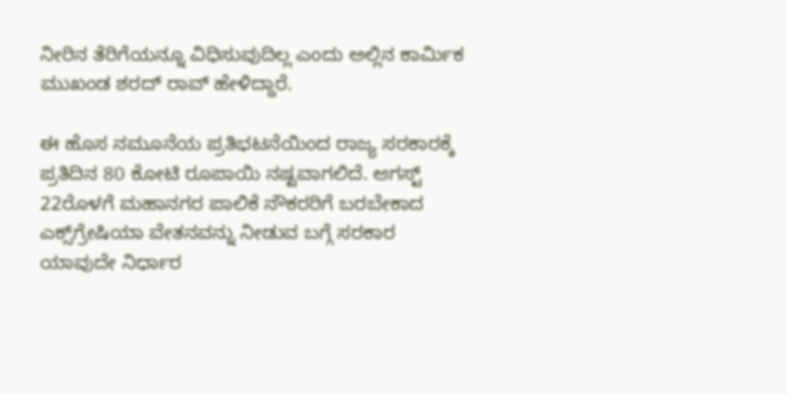ನೀರಿನ ತೆರಿಗೆಯನ್ನೂ ವಿಧಿಸುವುದಿಲ್ಲ ಎಂದು ಅಲ್ಲಿನ ಕಾರ್ಮಿಕ ಮುಖಂಡ ಶರದ್‌ ರಾವ್‌ ಹೇಳಿದ್ದಾರೆ.

ಈ ಹೊಸ ನಮೂನೆಯ ಪ್ರತಿಭಟನೆಯಿಂದ ರಾಜ್ಯ ಸರಕಾರಕ್ಕೆ ಪ್ರತಿದಿನ 80 ಕೋಟಿ ರೂಪಾಯಿ ನಷ್ಟವಾಗಲಿದೆ. ಆಗಸ್ಟ್‌ 22ರೊಳಗೆ ಮಹಾನಗರ ಪಾಲಿಕೆ ನೌಕರರಿಗೆ ಬರಬೇಕಾದ ಎಕ್ಸ್‌ಗ್ರೇಷಿಯಾ ವೇತನವನ್ನು ನೀಡುವ ಬಗ್ಗೆ ಸರಕಾರ ಯಾವುದೇ ನಿರ್ಧಾರ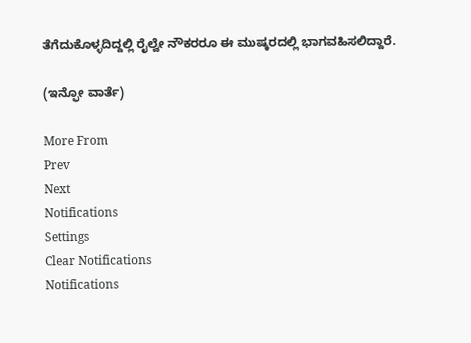ತೆಗೆದುಕೊಳ್ಳದಿದ್ದಲ್ಲಿ ರೈಲ್ವೇ ನೌಕರರೂ ಈ ಮುಷ್ಕರದಲ್ಲಿ ಭಾಗವಹಿಸಲಿದ್ದಾರೆ.

(ಇನ್ಫೋ ವಾರ್ತೆ)

More From
Prev
Next
Notifications
Settings
Clear Notifications
Notifications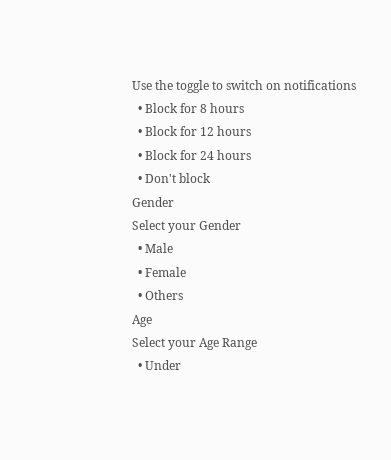Use the toggle to switch on notifications
  • Block for 8 hours
  • Block for 12 hours
  • Block for 24 hours
  • Don't block
Gender
Select your Gender
  • Male
  • Female
  • Others
Age
Select your Age Range
  • Under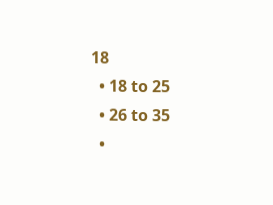18
  • 18 to 25
  • 26 to 35
  •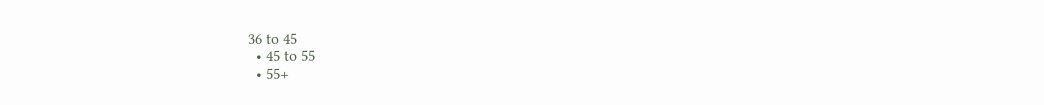36 to 45
  • 45 to 55
  • 55+